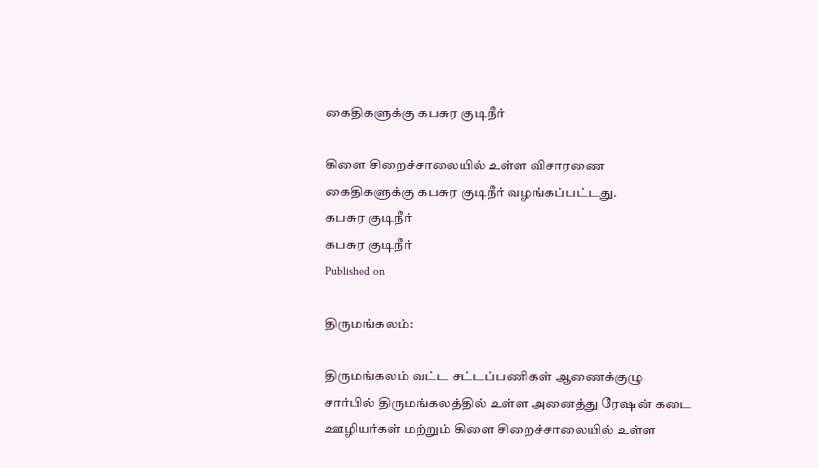கைதிகளுக்கு கபசுர குடிநீர்

கிளை சிறைச்சாலையில் உள்ள விசாரணை கைதிகளுக்கு கபசுர குடிநீர் வழங்கப்பட்டது.
கபசுர குடிநீர்
கபசுர குடிநீர்
Published on

திருமங்கலம்:

திருமங்கலம் வட்ட சட்டப்பணிகள் ஆணைக்குழு சார்பில் திருமங்கலத்தில் உள்ள அனைத்து ரேஷன் கடை ஊழியர்கள் மற்றும் கிளை சிறைச்சாலையில் உள்ள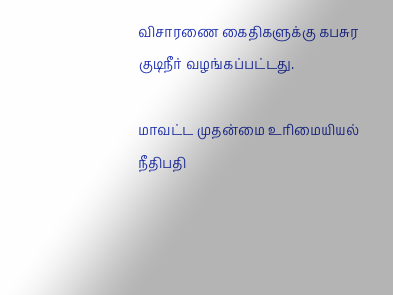விசாரணை கைதிகளுக்கு கபசுர குடிநீர் வழங்கப்பட்டது.

மாவட்ட முதன்மை உரிமையியல் நீதிபதி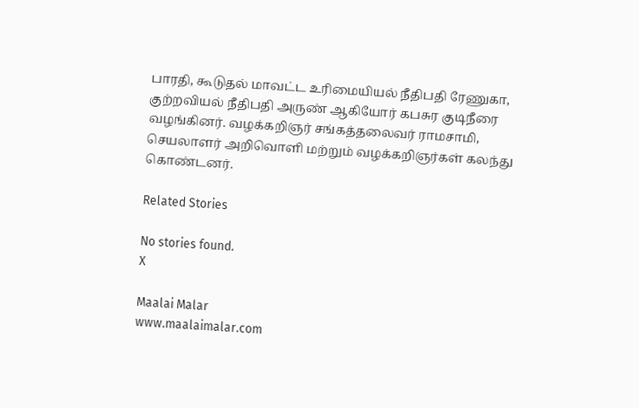பாரதி, கூடுதல் மாவட்ட உரிமையியல் நீதிபதி ரேணுகா, குற்றவியல் நீதிபதி அருண் ஆகியோர் கபசுர குடிநீரை வழங்கினர். வழக்கறிஞர் சங்கத்தலைவர் ராமசாமி, செயலாளர் அறிவொளி மற்றும் வழக்கறிஞர்கள் கலந்து கொண்டனர்.

Related Stories

No stories found.
X

Maalai Malar
www.maalaimalar.com